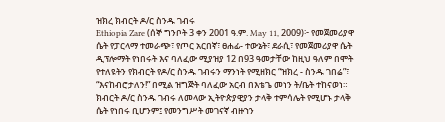ዝክረ ክብርት ዶ/ር ስንዱ ገብሩ
Ethiopia Zare (ሰኞ ግንቦት 3 ቀን 2001 ዓ.ም. May 11, 2009)፦ የመጀመሪያዋ ሴት የፓርላማ ተመራጭ፣ የጦር አርበኛ፣ ፀሐፊ- ተውኔት፣ ደራሲ፣ የመጀመሪያዋ ሴት ዲፕሎማት የነበሩት እና ባለፈው ሚያዝያ 12 በ93 ዓመታቸው ከዚህ ዓለም በሞት የተለዩትን የክብርት የዶ/ር ስንዱ ገብሩን ማንነት የሚዘክር “ዝክረ - ስንዱ ገበሬ”፣ “እናከብሮታለን!” በሚል ዝግጅት ባለፈው አርብ በእቴጌ መነን ት/ቤት ተከናወነ።
ክብርት ዶ/ር ስንዱ ገብሩ ለመላው ኢትዮጵያዊያን ታላቅ ተምሳሌት የሚሆኑ ታላቅ ሴት የነበሩ ቢሆንም፤ የመንግሥት መገናኛ ብዙኀን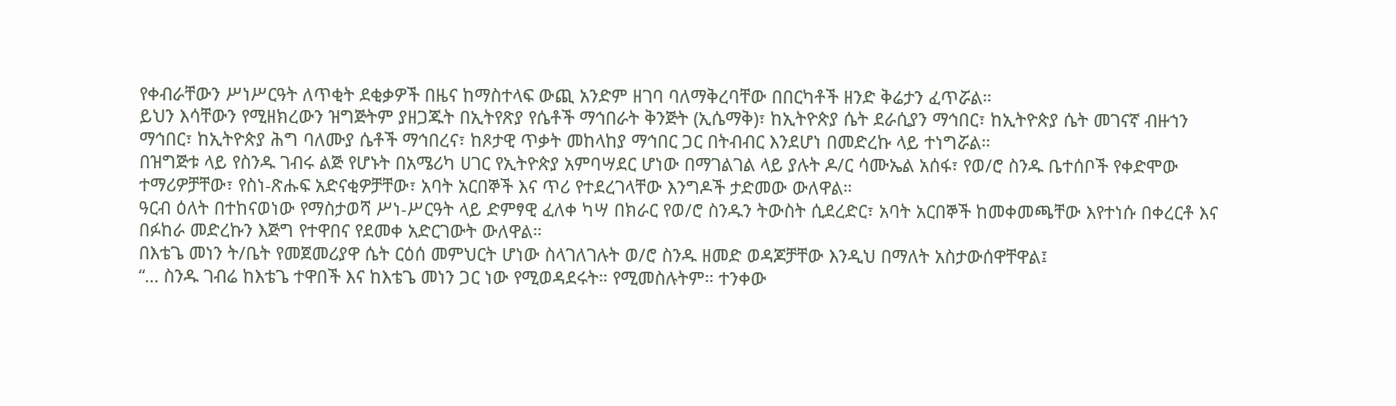የቀብራቸውን ሥነሥርዓት ለጥቂት ደቂቃዎች በዜና ከማስተላፍ ውጪ አንድም ዘገባ ባለማቅረባቸው በበርካቶች ዘንድ ቅሬታን ፈጥሯል።
ይህን እሳቸውን የሚዘክረውን ዝግጅትም ያዘጋጁት በኢትየጽያ የሴቶች ማኅበራት ቅንጅት (ኢሴማቅ)፣ ከኢትዮጵያ ሴት ደራሲያን ማኅበር፣ ከኢትዮጵያ ሴት መገናኛ ብዙኀን ማኅበር፣ ከኢትዮጵያ ሕግ ባለሙያ ሴቶች ማኅበረና፣ ከጾታዊ ጥቃት መከላከያ ማኅበር ጋር በትብብር እንደሆነ በመድረኩ ላይ ተነግሯል።
በዝግጅቱ ላይ የስንዱ ገብሩ ልጅ የሆኑት በአሜሪካ ሀገር የኢትዮጵያ አምባሣደር ሆነው በማገልገል ላይ ያሉት ዶ/ር ሳሙኤል አሰፋ፣ የወ/ሮ ስንዱ ቤተሰቦች የቀድሞው ተማሪዎቻቸው፣ የስነ-ጽሑፍ አድናቂዎቻቸው፣ አባት አርበኞች እና ጥሪ የተደረገላቸው እንግዶች ታድመው ውለዋል።
ዓርብ ዕለት በተከናወነው የማስታወሻ ሥነ-ሥርዓት ላይ ድምፃዊ ፈለቀ ካሣ በክራር የወ/ሮ ስንዱን ትውስት ሲደረድር፣ አባት አርበኞች ከመቀመጫቸው እየተነሱ በቀረርቶ እና በፉከራ መድረኩን እጅግ የተዋበና የደመቀ አድርገውት ውለዋል።
በእቴጌ መነን ት/ቤት የመጀመሪያዋ ሴት ርዕሰ መምህርት ሆነው ስላገለገሉት ወ/ሮ ስንዱ ዘመድ ወዳጆቻቸው እንዲህ በማለት አስታውሰዋቸዋል፤
“… ስንዱ ገብሬ ከእቴጌ ተዋበች እና ከእቴጌ መነን ጋር ነው የሚወዳደሩት። የሚመስሉትም። ተንቀው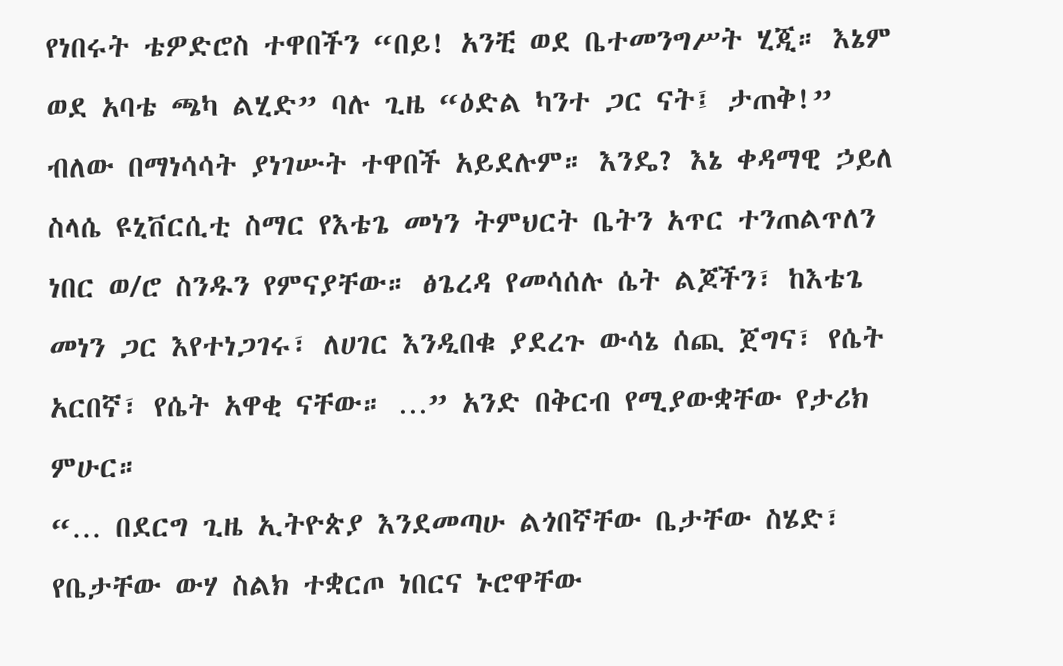የነበሩት ቴዎድሮስ ተዋበችን “በይ! አንቺ ወደ ቤተመንግሥት ሂጂ። እኔም ወደ አባቴ ጫካ ልሂድ” ባሉ ጊዜ “ዕድል ካንተ ጋር ናት፤ ታጠቅ!” ብለው በማነሳሳት ያነገሡት ተዋበች አይደሉም። እንዴ? እኔ ቀዳማዊ ኃይለ ስላሴ ዩኒቨርሲቲ ስማር የእቴጌ መነን ትምህርት ቤትን አጥር ተንጠልጥለን ነበር ወ/ሮ ስንዱን የምናያቸው። ፅጌረዳ የመሳሰሉ ሴት ልጆችን፣ ከእቴጌ መነን ጋር እየተነጋገሩ፣ ለሀገር እንዲበቁ ያደረጉ ውሳኔ ሰጪ ጀግና፣ የሴት አርበኛ፣ የሴት አዋቂ ናቸው። …” አንድ በቅርብ የሚያውቋቸው የታሪክ ምሁር።
“… በደርግ ጊዜ ኢትዮጵያ እንደመጣሁ ልጎበኛቸው ቤታቸው ስሄድ፣ የቤታቸው ውሃ ስልክ ተቋርጦ ነበርና ኑሮዋቸው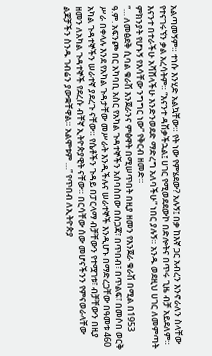አልጣመኝም። ተነሱ እንሂድ አልኳቸው። የት ነው የምሄደው? አሉኝ፤ በቃ ከእኛ ጋር አብረን እንኖራለን ስላቸው የተናገሩኘን ቃል አረሳትም። “እናንተ ዳሽቃችኋል፤ ሀገር የሚወደደውኮ በድሎትና በጥሩ ጊዜ ብቻ አይደለም። እናንተ በተራችሁ አሻሸላችሁ እንድንወደድ ማድረግ አለባችሁ” ነበር ያሉኝ። አንዱ ወደዚህ ሀገር ለመምጣት ምክንያት የሆኑኝ የእሳቸው ንግግር ነው” የቅርብ ዘመድ።
“… ለመፅደቅ ሲባል ቁራሽ እንጀራንና ምፅዋት በሚሠጥበት በዚያ ዘመን የእንጀራ ቁራሽ በሚል በ1953 ዓ.ም. አፍንጮ በር አካባቢ አስር የአካል ጉዳተኞችን አሰባስበው በስጋጃ፣ በጥበብ፣ በጥልፍ፣ በመሶበ ወርቅ ሥራ በቀላሉ እንደ የአካል ጉዳታቸው መሥራት እንዲችሉና ሠራተኞች እንዲሆኑ በማድረጋቸው በዓመቱ 460 አካል ጉዳተኞችን ሠራተኛ ያደረጉ ናቸው። የሴቶችን ጉዳይ በፓርላማ ብቻቸውን የተሟገቱ፣ ብቻቸውን በዚያ ዘመን ለአካል ጉዳተኞች የደረሱ ብቸኛ ኢትዮጵያዊት ናቸው። በርሳቸው ሰው መሆናችንን የምናወራላቸው ልጆቻችን ስንዱ ገብሬን ያውቋቸዋል። አልሞቱም …” የጥበብ ለኢትዮጵያ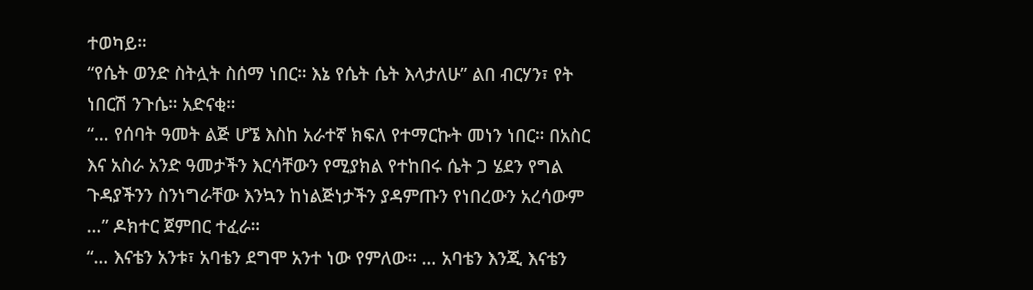ተወካይ።
“የሴት ወንድ ስትሏት ስሰማ ነበር። እኔ የሴት ሴት እላታለሁ” ልበ ብርሃን፣ የት ነበርሽ ንጉሴ። አድናቂ።
“… የሰባት ዓመት ልጅ ሆኜ እስከ አራተኛ ክፍለ የተማርኩት መነን ነበር። በአስር እና አስራ አንድ ዓመታችን እርሳቸውን የሚያክል የተከበሩ ሴት ጋ ሄደን የግል ጉዳያችንን ስንነግራቸው እንኳን ከነልጅነታችን ያዳምጡን የነበረውን አረሳውም …” ዶክተር ጀምበር ተፈራ።
“… እናቴን አንቱ፣ አባቴን ደግሞ አንተ ነው የምለው። … አባቴን እንጂ እናቴን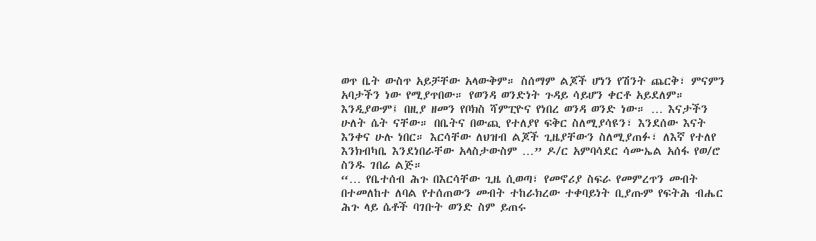ወጥ ቤት ውስጥ አይቻቸው አላውቅም። ስሰማም ልጆች ሆነን የሽንት ጨርቅ፣ ምናምን አባታችን ነው የሚያጥበው። የወንዳ ወንድነት ጉዳይ ሳይሆን ቀርቶ አይደለም። እንዲያውም፤ በዚያ ዘመን የቦክስ ሻምፒዮና የነበረ ወንዳ ወንድ ነው። … እናታችን ሁለት ሴት ናቸው። በቤትና በውጪ የተለያየ ፍቅር ስለሚያሳዩን፣ እንደሰው እናት እንቀና ሁሉ ነበር። እርሳቸው ለህዝብ ልጆች ጊዜያቸውን ስለሚያጠፉ፣ ለእኛ የተለየ እንክብካቤ እንደነበራቸው አላስታውስም …” ዶ/ር አምባሳደር ሳሙኤል አሰፋ የወ/ሮ ስንዱ ገበሬ ልጅ።
“… የቤተሰብ ሕጉ በእርሳቸው ጊዜ ሲወጣ፣ የመኖሪያ ስፍራ የመምረጥን መብት በተመለከተ ለባል የተሰጠውን መብት ተከራክረው ተቀባይነት ቢያጡም የፍትሕ ብሔር ሕጉ ላይ ሴቶች ባገቡት ወንድ ስም ይጠሩ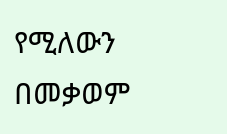የሚለውን በመቃወም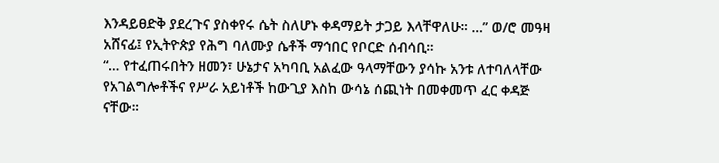እንዳይፀድቅ ያደረጉና ያስቀየሩ ሴት ስለሆኑ ቀዳማይት ታጋይ እላቸዋለሁ። …” ወ/ሮ መዓዛ አሸናፊ፤ የኢትዮጵያ የሕግ ባለሙያ ሴቶች ማኅበር የቦርድ ሰብሳቢ።
“… የተፈጠሩበትን ዘመን፣ ሁኔታና አካባቢ አልፈው ዓላማቸውን ያሳኩ አንቱ ለተባለላቸው የአገልግሎቶችና የሥራ አይነቶች ከውጊያ እስከ ውሳኔ ሰጪነት በመቀመጥ ፈር ቀዳጅ ናቸው።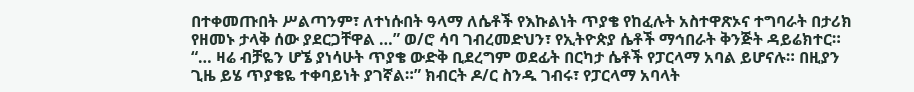በተቀመጡበት ሥልጣንም፣ ለተነሱበት ዓላማ ለሴቶች የእኩልነት ጥያቄ የከፈሉት አስተዋጽኦና ተግባራት በታሪክ የዘመኑ ታላቅ ሰው ያደርጋቸዋል …” ወ/ሮ ሳባ ገብረመድህን፣ የኢትዮጵያ ሴቶች ማኅበራት ቅንጅት ዳይሬክተር።
“… ዛሬ ብቻዬን ሆኜ ያነሳሁት ጥያቄ ውድቅ ቢደረግም ወደፊት በርካታ ሴቶች የፓርላማ አባል ይሆናሉ። በዚያን ጊዜ ይሄ ጥያቄዬ ተቀባይነት ያገኛል።” ክብርት ዶ/ር ስንዱ ገብሩ፣ የፓርላማ አባላት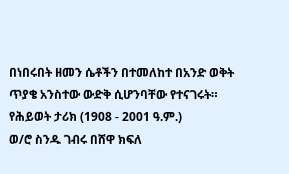በነበሩበት ዘመን ሴቶችን በተመለከተ በአንድ ወቅት ጥያቄ አንስተው ውድቅ ሲሆንባቸው የተናገሩት።
የሕይወት ታሪክ (1908 - 2001 ዓ.ም.)
ወ/ሮ ስንዱ ገብሩ በሸዋ ክፍለ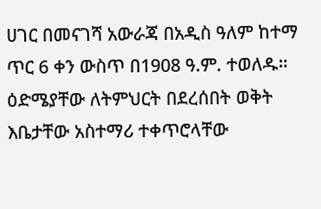ሀገር በመናገሻ አውራጃ በአዲስ ዓለም ከተማ ጥር 6 ቀን ውስጥ በ1908 ዓ.ም. ተወለዱ። ዕድሜያቸው ለትምህርት በደረሰበት ወቅት እቤታቸው አስተማሪ ተቀጥሮላቸው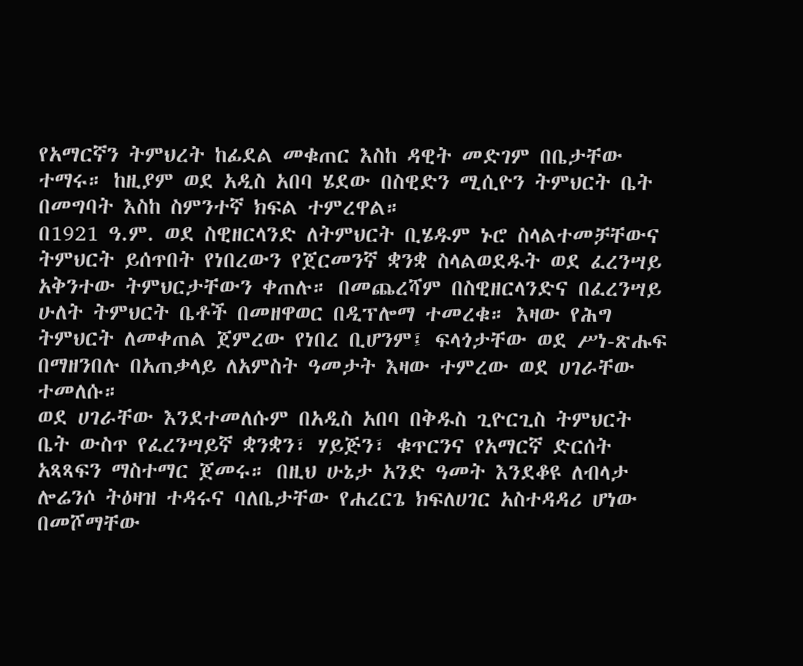የአማርኛን ትምህረት ከፊደል መቁጠር እስከ ዳዊት መድገም በቤታቸው ተማሩ። ከዚያም ወደ አዲስ አበባ ሄደው በስዊድን ሚሲዮን ትምህርት ቤት በመግባት እስከ ስምንተኛ ክፍል ተምረዋል።
በ1921 ዓ.ም. ወደ ስዊዘርላንድ ለትምህርት ቢሄዱም ኑሮ ስላልተመቻቸውና ትምህርት ይሰጥበት የነበረውን የጀርመንኛ ቋንቋ ስላልወደዱት ወደ ፈረንሣይ አቅንተው ትምህርታቸውን ቀጠሉ። በመጨረሻም በስዊዘርላንድና በፈረንሣይ ሁለት ትምህርት ቤቶች በመዘዋወር በዲፕሎማ ተመረቁ። እዛው የሕግ ትምህርት ለመቀጠል ጀምረው የነበረ ቢሆንም፤ ፍላጎታቸው ወደ ሥነ-ጽሑፍ በማዘንበሉ በአጠቃላይ ለአምስት ዓመታት እዛው ተምረው ወደ ሀገራቸው ተመለሱ።
ወደ ሀገራቸው እንደተመለሱም በአዲስ አበባ በቅዱስ ጊዮርጊስ ትምህርት ቤት ውስጥ የፈረንሣይኛ ቋንቋን፣ ሃይጅን፣ ቁጥርንና የአማርኛ ድርሰት አጻጻፍን ማስተማር ጀመሩ። በዚህ ሁኔታ አንድ ዓመት እንደቆዩ ለብላታ ሎሬንሶ ትዕዛዝ ተዳሩና ባለቤታቸው የሐረርጌ ክፍለሀገር አስተዳዳሪ ሆነው በመሾማቸው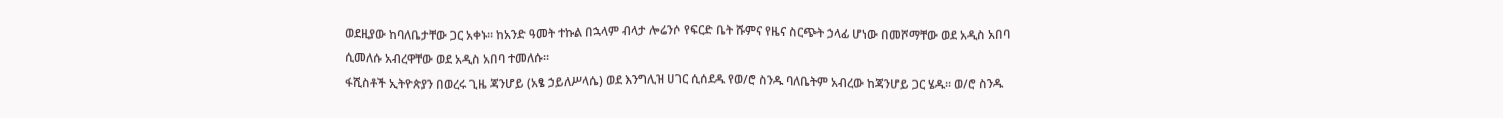ወደዚያው ከባለቤታቸው ጋር አቀኑ። ከአንድ ዓመት ተኩል በኋላም ብላታ ሎሬንሶ የፍርድ ቤት ሹምና የዜና ስርጭት ኃላፊ ሆነው በመሾማቸው ወደ አዲስ አበባ ሲመለሱ አብረዋቸው ወደ አዲስ አበባ ተመለሱ።
ፋሺስቶች ኢትዮጵያን በወረሩ ጊዜ ጃንሆይ (አፄ ኃይለሥላሴ) ወደ እንግሊዝ ሀገር ሲሰደዱ የወ/ሮ ስንዱ ባለቤትም አብረው ከጃንሆይ ጋር ሄዱ። ወ/ሮ ስንዱ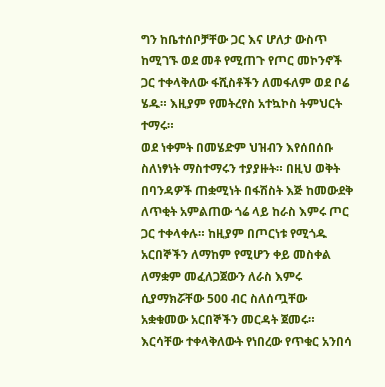ግን ከቤተሰቦቻቸው ጋር እና ሆለታ ውስጥ ከሚገኙ ወደ መቶ የሚጠጉ የጦር መኮንኖች ጋር ተቀላቅለው ፋሺስቶችን ለመፋለም ወደ ቦሬ ሄዱ። እዚያም የመትረየስ አተኳኮስ ትምህርት ተማሩ።
ወደ ነቀምት በመሄድም ህዝብን እየሰበሰቡ ስለነፃነት ማስተማሩን ተያያዙት። በዚህ ወቅት በባንዳዎች ጠቋሚነት በፋሽስት እጅ ከመውደቅ ለጥቂት አምልጠው ጎሬ ላይ ከራስ እምሩ ጦር ጋር ተቀላቀሉ። ከዚያም በጦርነቱ የሚጎዱ አርበኞችን ለማከም የሚሆን ቀይ መስቀል ለማቋም መፈለጋጀውን ለራስ እምሩ ሲያማክሯቸው 500 ብር ስለሰጧቸው አቋቁመው አርበኞችን መርዳት ጀመሩ።
እርሳቸው ተቀላቅለውት የነበረው የጥቁር አንበሳ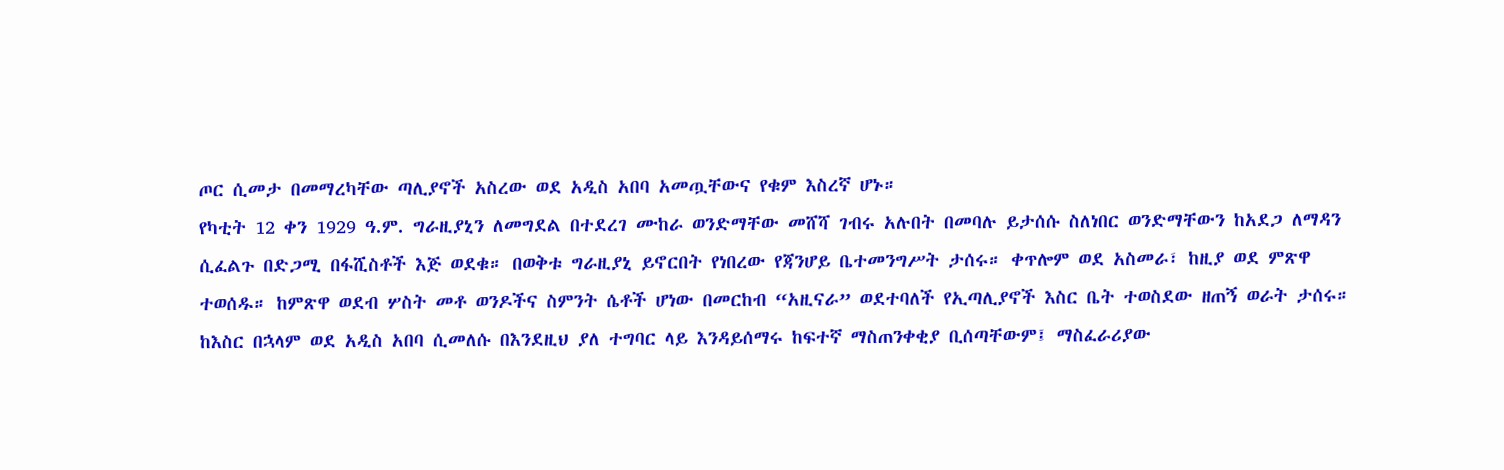ጦር ሲመታ በመማረካቸው ጣሊያኖች አስረው ወደ አዲስ አበባ አመጧቸውና የቁም እስረኛ ሆኑ።
የካቲት 12 ቀን 1929 ዓ.ም. ግራዚያኒን ለመግደል በተደረገ ሙከራ ወንድማቸው መሸሻ ገብሩ አሉበት በመባሉ ይታሰሱ ስለነበር ወንድማቸውን ከአደጋ ለማዳን ሲፈልጉ በድጋሚ በፋሺስቶች እጅ ወደቁ። በወቅቱ ግራዚያኒ ይኖርበት የነበረው የጃንሆይ ቤተመንግሥት ታሰሩ። ቀጥሎም ወደ አስመራ፣ ከዚያ ወደ ምጽዋ ተወሰዱ። ከምጽዋ ወደብ ሦስት መቶ ወንዶችና ስምንት ሴቶች ሆነው በመርከብ “አዚናራ” ወደተባለች የኢጣሊያኖች እስር ቤት ተወስደው ዘጠኝ ወራት ታሰሩ።
ከእስር በኋላም ወደ አዲስ አበባ ሲመለሱ በእንደዚህ ያለ ተግባር ላይ እንዳይሰማሩ ከፍተኛ ማስጠንቀቂያ ቢሰጣቸውም፤ ማስፈራሪያው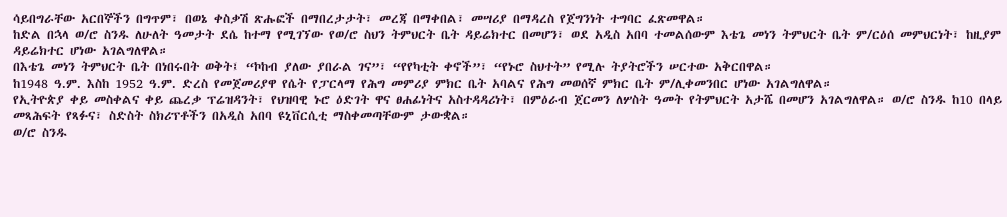ሳይበግራቸው አርበኞችን በግጥም፣ በወኔ ቀስቃሽ ጽሑፎች በማበረታታት፣ መረጃ በማቀበል፣ መሣሪያ በማዳረስ የጀግንነት ተግባር ፈጽመዋል።
ከድል በኋላ ወ/ሮ ስንዱ ለሁለት ዓመታት ደሴ ከተማ የሚገኘው የወ/ሮ ስህን ትምህርት ቤት ዳይሬክተር በመሆን፣ ወደ አዲስ አበባ ተመልሰውም እቴጌ መነን ትምህርት ቤት ም/ርዕሰ መምህርነት፣ ከዚያም ዳይሬክተር ሆነው አገልግለዋል።
በእቴጌ መነን ትምህርት ቤት በነበሩበት ወቅት፤ “ኮከብ ያለው ያበራል ገና”፣ “የየካቲት ቀኖች”፣ “የኑሮ ስህተት” የሚሉ ትያትሮችን ሠርተው አቅርበዋል።
ከ1948 ዓ.ም. እስከ 1952 ዓ.ም. ድረስ የመጀመሪያዋ የሴት የፓርላማ የሕግ መምሪያ ምክር ቤት አባልና የሕግ መወሰኛ ምክር ቤት ም/ሊቀመንበር ሆነው አገልግለዋል።
የኢትዮጵያ ቀይ መስቀልና ቀይ ጨረቃ ፕሬዝዳንት፣ የህዝባዊ ኑሮ ዕድገት ዋና ፀሐፊነትና አስተዳዳሪነት፣ በምዕራብ ጀርመን ለሦስት ዓመት የትምህርት አታሼ በመሆን አገልግለዋል። ወ/ሮ ስንዱ ከ10 በላይ መጻሕፍት የጻፉና፣ ስድስት ስክሪፕቶችን በአዲስ አበባ ዩኒቨርሲቲ ማስቀመጣቸውም ታውቋል።
ወ/ሮ ስንዱ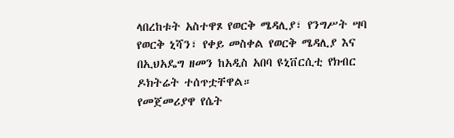ላበረከቱት አስተዋጾ የወርቅ ሜዳሊያ፣ የንግሥት ሣባ የወርቅ ኒሻን፣ የቀይ መስቀል የወርቅ ሜዳሊያ እና በኢህአዴግ ዘመን ከአዲስ አበባ ዩኒቨርሲቲ የክብር ዶክትሬት ተሰጥቷቸዋል።
የመጀመሪያዋ የሴት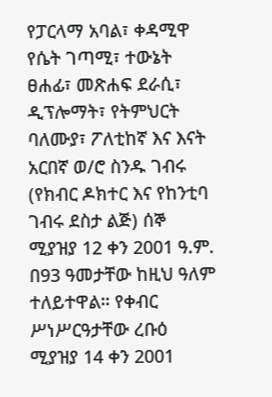የፓርላማ አባል፣ ቀዳሚዋ የሴት ገጣሚ፣ ተውኔት ፀሐፊ፣ መጽሐፍ ደራሲ፣ ዲፕሎማት፣ የትምህርት ባለሙያ፣ ፖለቲከኛ እና እናት አርበኛ ወ/ሮ ስንዱ ገብሩ (የክብር ዶክተር እና የከንቲባ ገብሩ ደስታ ልጅ) ሰኞ ሚያዝያ 12 ቀን 2001 ዓ.ም. በ93 ዓመታቸው ከዚህ ዓለም ተለይተዋል። የቀብር ሥነሥርዓታቸው ረቡዕ ሚያዝያ 14 ቀን 2001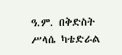ዓ.ም. በቅድስት ሥላሴ ካቴድራል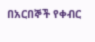በአርበኞች የቀብር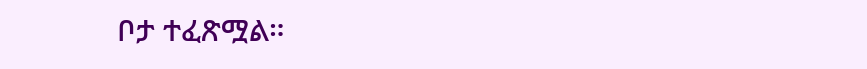ቦታ ተፈጽሟል።